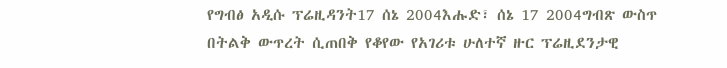የግብፅ አዲሱ ፕሬዚዳንት17 ሰኔ 2004እሑድ፣ ሰኔ 17 2004ግብጽ ውስጥ በትልቅ ውጥረት ሲጠበቅ የቆየው የአገሪቱ ሁለተኛ ዙር ፕሬዚደንታዊ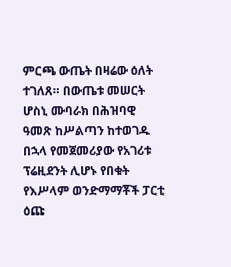ምርጫ ውጤት በዛሬው ዕለት ተገለጸ። በውጤቱ መሠርት ሆስኒ ሙባራክ በሕዝባዊ ዓመጽ ከሥልጣን ከተወገዱ በኋላ የመጀመሪያው የአገሪቱ ፕሬዚደንት ሊሆኑ የበቁት የእሥላም ወንድማማቾች ፓርቲ ዕጩ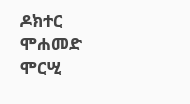ዶክተር ሞሐመድ ሞርሢ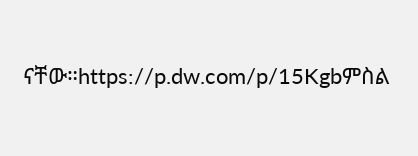ናቸው።https://p.dw.com/p/15Kgbምስል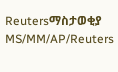Reutersማስታወቂያ MS/MM/AP/Reuters